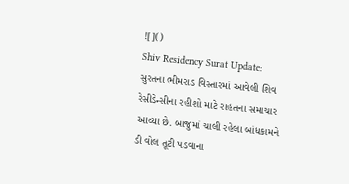![]()
Shiv Residency Surat Update: સુરતના ભીમરાડ વિસ્તારમાં આવેલી શિવ રેસીડેન્સીના રહીશો માટે રાહતના સમાચાર આવ્યા છે. બાજુમાં ચાલી રહેલા બાંધકામને ડી વોલ તૂટી પડવાના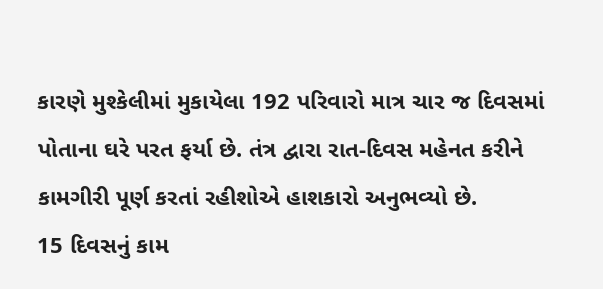કારણે મુશ્કેલીમાં મુકાયેલા 192 પરિવારો માત્ર ચાર જ દિવસમાં પોતાના ઘરે પરત ફર્યા છે. તંત્ર દ્વારા રાત-દિવસ મહેનત કરીને કામગીરી પૂર્ણ કરતાં રહીશોએ હાશકારો અનુભવ્યો છે.
15 દિવસનું કામ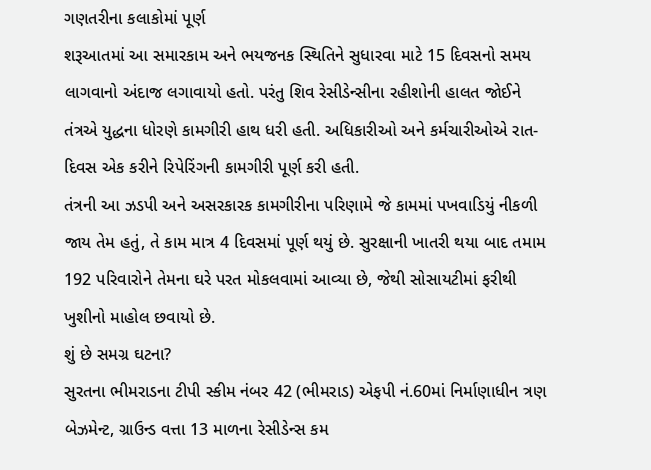ગણતરીના કલાકોમાં પૂર્ણ
શરૂઆતમાં આ સમારકામ અને ભયજનક સ્થિતિને સુધારવા માટે 15 દિવસનો સમય લાગવાનો અંદાજ લગાવાયો હતો. પરંતુ શિવ રેસીડેન્સીના રહીશોની હાલત જોઈને તંત્રએ યુદ્ધના ધોરણે કામગીરી હાથ ધરી હતી. અધિકારીઓ અને કર્મચારીઓએ રાત-દિવસ એક કરીને રિપેરિંગની કામગીરી પૂર્ણ કરી હતી.
તંત્રની આ ઝડપી અને અસરકારક કામગીરીના પરિણામે જે કામમાં પખવાડિયું નીકળી જાય તેમ હતું, તે કામ માત્ર 4 દિવસમાં પૂર્ણ થયું છે. સુરક્ષાની ખાતરી થયા બાદ તમામ 192 પરિવારોને તેમના ઘરે પરત મોકલવામાં આવ્યા છે, જેથી સોસાયટીમાં ફરીથી ખુશીનો માહોલ છવાયો છે.
શું છે સમગ્ર ઘટના?
સુરતના ભીમરાડના ટીપી સ્કીમ નંબર 42 (ભીમરાડ) એફપી નં.60માં નિર્માણાધીન ત્રણ બેઝમેન્ટ, ગ્રાઉન્ડ વત્તા 13 માળના રેસીડેન્સ કમ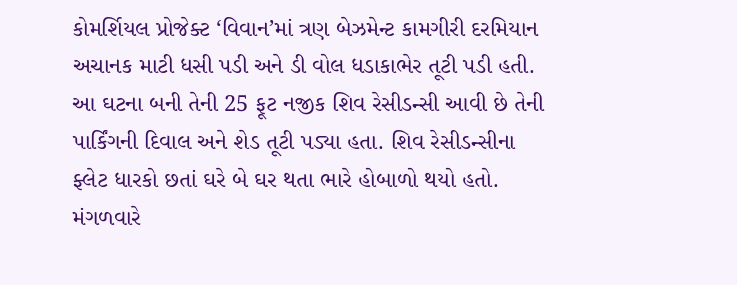કોમર્શિયલ પ્રોજેક્ટ ‘વિવાન’માં ત્રણ બેઝમેન્ટ કામગીરી દરમિયાન અચાનક માટી ધસી પડી અને ડી વોલ ધડાકાભેર તૂટી પડી હતી. આ ઘટના બની તેની 25 ફૂટ નજીક શિવ રેસીડન્સી આવી છે તેની પાર્કિંગની દિવાલ અને શેડ તૂટી પડ્યા હતા. શિવ રેસીડન્સીના ફ્લેટ ધારકો છતાં ઘરે બે ઘર થતા ભારે હોબાળો થયો હતો. મંગળવારે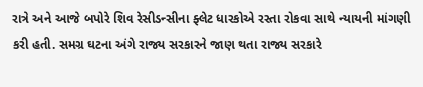રાત્રે અને આજે બપોરે શિવ રેસીડન્સીના ફ્લેટ ધારકોએ રસ્તા રોકવા સાથે ન્યાયની માંગણી કરી હતી. સમગ્ર ઘટના અંગે રાજ્ય સરકારને જાણ થતા રાજ્ય સરકારે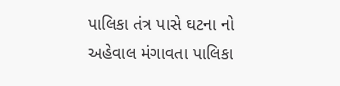પાલિકા તંત્ર પાસે ઘટના નો અહેવાલ મંગાવતા પાલિકા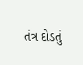તંત્ર દોડતું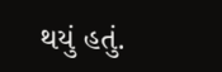થયું હતું.